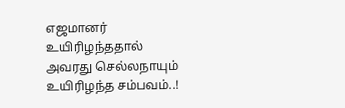எஜமானர் உயிரிழந்ததால் அவரது செல்லநாயும் உயிரிழந்த சம்பவம்..!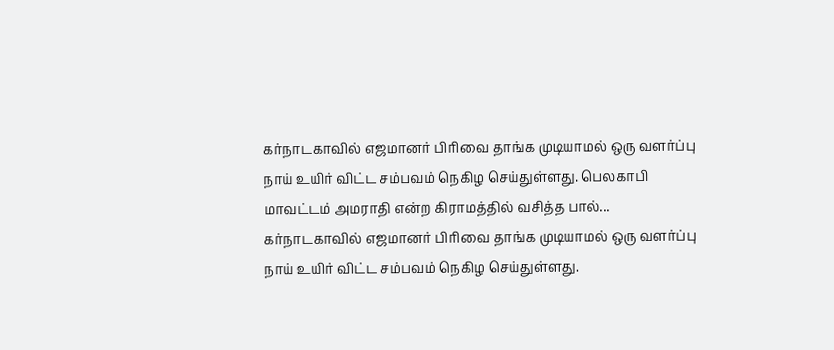கர்நாடகாவில் எஜமானர் பிரிவை தாங்க முடியாமல் ஒரு வளர்ப்பு நாய் உயிர் விட்ட சம்பவம் நெகிழ செய்துள்ளது. பெலகாபி மாவட்டம் அமராதி என்ற கிராமத்தில் வசித்த பால்...
கர்நாடகாவில் எஜமானர் பிரிவை தாங்க முடியாமல் ஒரு வளர்ப்பு நாய் உயிர் விட்ட சம்பவம் நெகிழ செய்துள்ளது.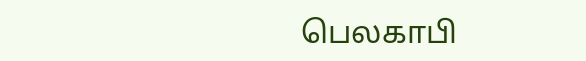பெலகாபி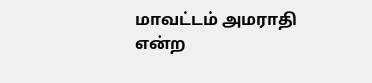மாவட்டம் அமராதி என்ற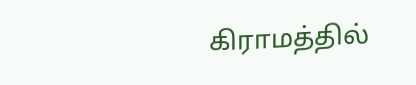கிராமத்தில்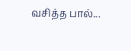வசித்த பால்...